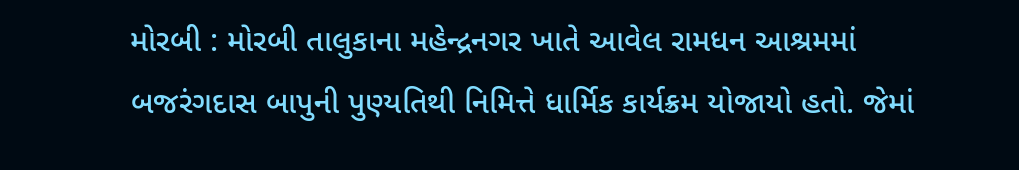મોરબી : મોરબી તાલુકાના મહેન્દ્રનગર ખાતે આવેલ રામધન આશ્રમમાં બજરંગદાસ બાપુની પુણ્યતિથી નિમિત્તે ધાર્મિક કાર્યક્રમ યોજાયો હતો. જેમાં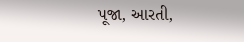પૂજા, આરતી,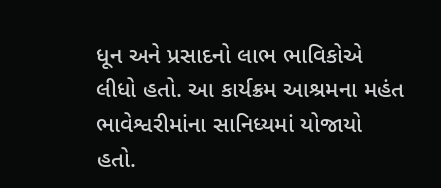ધૂન અને પ્રસાદનો લાભ ભાવિકોએ લીધો હતો. આ કાર્યક્રમ આશ્રમના મહંત ભાવેશ્વરીમાંના સાનિધ્યમાં યોજાયો હતો.